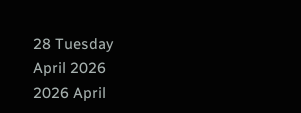28 Tuesday
April 2026
2026 April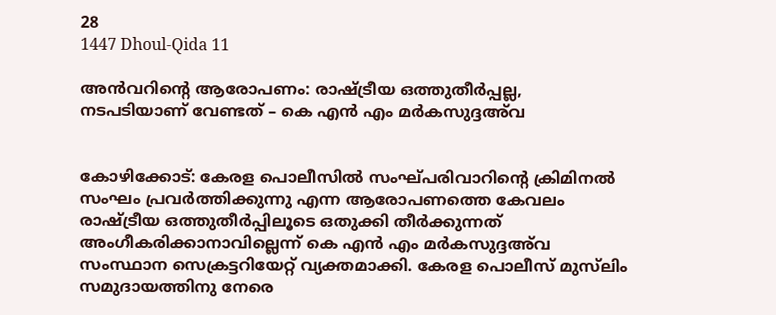28
1447 Dhoul-Qida 11

അന്‍വറിന്റെ ആരോപണം: രാഷ്ട്രീയ ഒത്തുതീര്‍പ്പല്ല, നടപടിയാണ് വേണ്ടത് – കെ എന്‍ എം മര്‍കസുദ്ദഅ്‌വ


കോഴിക്കോട്: കേരള പൊലീസില്‍ സംഘ്പരിവാറിന്റെ ക്രിമിനല്‍ സംഘം പ്രവര്‍ത്തിക്കുന്നു എന്ന ആരോപണത്തെ കേവലം രാഷ്ട്രീയ ഒത്തുതീര്‍പ്പിലൂടെ ഒതുക്കി തീര്‍ക്കുന്നത് അംഗീകരിക്കാനാവില്ലെന്ന് കെ എന്‍ എം മര്‍കസുദ്ദഅ്‌വ സംസ്ഥാന സെക്രട്ടറിയേറ്റ് വ്യക്തമാക്കി. കേരള പൊലീസ് മുസ്‌ലിം സമുദായത്തിനു നേരെ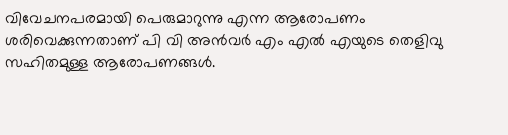വിവേചനപരമായി പെരുമാറുന്നു എന്ന ആരോപണം ശരിവെക്കുന്നതാണ് പി വി അന്‍വര്‍ എം എല്‍ എയുടെ തെളിവു സഹിതമുള്ള ആരോപണങ്ങള്‍.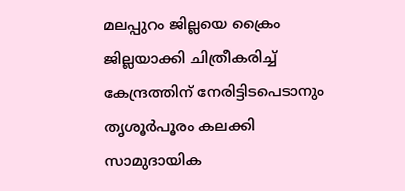മലപ്പുറം ജില്ലയെ ക്രൈം ജില്ലയാക്കി ചിത്രീകരിച്ച് കേന്ദ്രത്തിന് നേരിട്ടിടപെടാനും തൃശൂര്‍പൂരം കലക്കി സാമുദായിക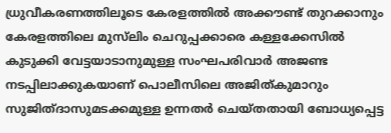ധ്രുവീകരണത്തിലൂടെ കേരളത്തില്‍ അക്കൗണ്ട് തുറക്കാനും കേരളത്തിലെ മുസ്‌ലിം ചെറുപ്പക്കാരെ കള്ളക്കേസില്‍ കുടുക്കി വേട്ടയാടാനുമുള്ള സംഘപരിവാര്‍ അജണ്ട നടപ്പിലാക്കുകയാണ് പൊലീസിലെ അജിത്കുമാറും സുജിത്ദാസുമടക്കമുള്ള ഉന്നതര്‍ ചെയ്തതായി ബോധ്യപ്പെട്ട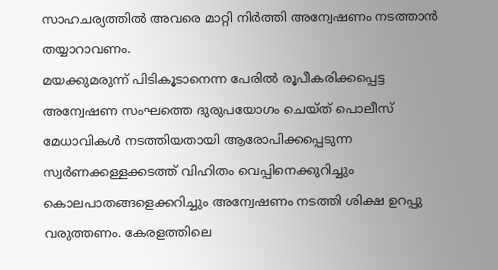സാഹചര്യത്തില്‍ അവരെ മാറ്റി നിര്‍ത്തി അന്വേഷണം നടത്താന്‍ തയ്യാറാവണം.
മയക്കുമരുന്ന് പിടികൂടാനെന്ന പേരില്‍ രൂപീകരിക്കപ്പെട്ട അന്വേഷണ സംഘത്തെ ദുരുപയോഗം ചെയ്ത് പൊലീസ് മേധാവികള്‍ നടത്തിയതായി ആരോപിക്കപ്പെടുന്ന സ്വര്‍ണക്കള്ളക്കടത്ത് വിഹിതം വെപ്പിനെക്കുറിച്ചും കൊലപാതങ്ങളെക്കറിച്ചും അന്വേഷണം നടത്തി ശിക്ഷ ഉറപ്പു വരുത്തണം. കേരളത്തിലെ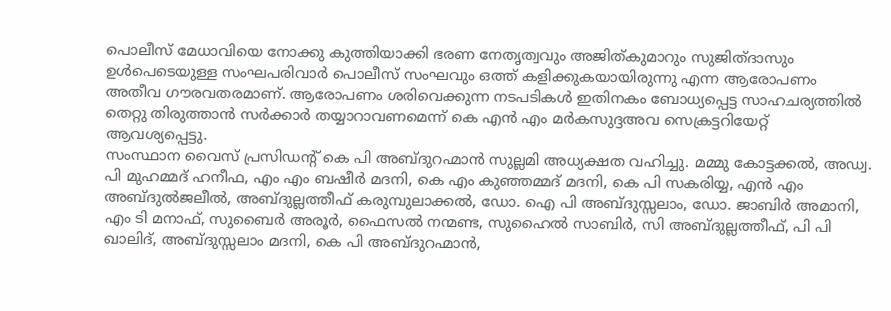പൊലീസ് മേധാവിയെ നോക്കു കുത്തിയാക്കി ഭരണ നേതൃത്വവും അജിത്കുമാറും സുജിത്ദാസും ഉള്‍പെടെയുള്ള സംഘപരിവാര്‍ പൊലീസ് സംഘവും ഒത്ത് കളിക്കുകയായിരുന്നു എന്ന ആരോപണം അതീവ ഗൗരവതരമാണ്. ആരോപണം ശരിവെക്കുന്ന നടപടികള്‍ ഇതിനകം ബോധ്യപ്പെട്ട സാഹചര്യത്തില്‍ തെറ്റു തിരുത്താന്‍ സര്‍ക്കാര്‍ തയ്യാറാവണമെന്ന് കെ എന്‍ എം മര്‍കസുദ്ദഅവ സെക്രട്ടറിയേറ്റ് ആവശ്യപ്പെട്ടു.
സംസ്ഥാന വൈസ് പ്രസിഡന്റ് കെ പി അബ്ദുറഹ്മാന്‍ സുല്ലമി അധ്യക്ഷത വഹിച്ചു. മമ്മു കോട്ടക്കല്‍, അഡ്വ. പി മുഹമ്മദ് ഹനീഫ, എം എം ബഷീര്‍ മദനി, കെ എം കുഞ്ഞമ്മദ് മദനി, കെ പി സകരിയ്യ, എന്‍ എം അബ്ദുല്‍ജലീല്‍, അബ്ദുല്ലത്തീഫ് കരുമ്പുലാക്കല്‍, ഡോ. ഐ പി അബ്ദുസ്സലാം, ഡോ. ജാബിര്‍ അമാനി, എം ടി മനാഫ്, സുബൈര്‍ അരൂര്‍, ഫൈസല്‍ നന്മണ്ട, സുഹൈല്‍ സാബിര്‍, സി അബ്ദുല്ലത്തീഫ്, പി പി ഖാലിദ്, അബ്ദുസ്സലാം മദനി, കെ പി അബ്ദുറഹ്മാന്‍,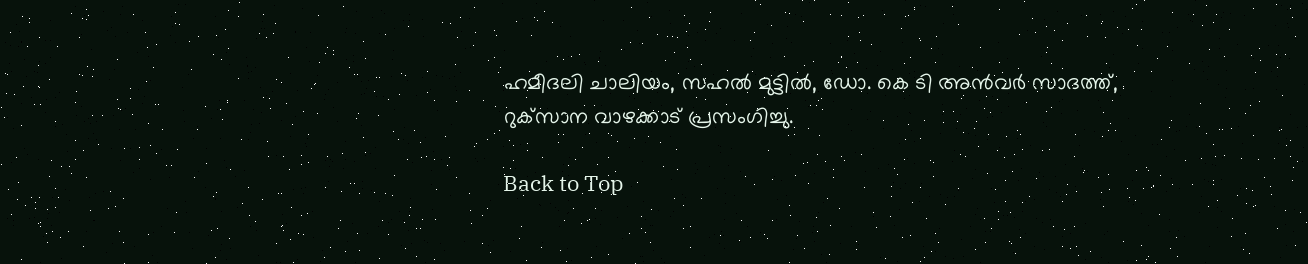ഹമീദലി ചാലിയം, സഹല്‍ മുട്ടില്‍, ഡോ. കെ ടി അന്‍വര്‍ സാദത്ത്, റുക്‌സാന വാഴക്കാട് പ്രസംഗിച്ചു.

Back to Top